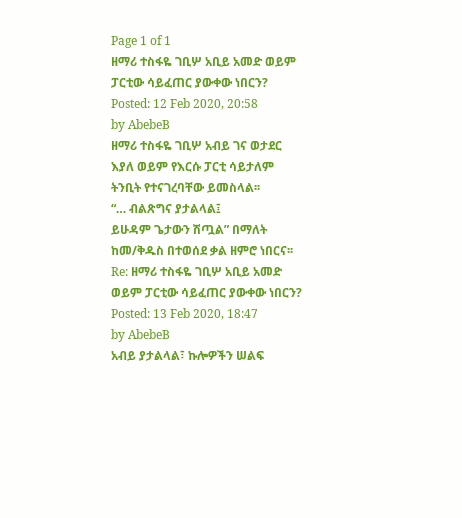Page 1 of 1
ዘማሪ ተስፋዬ ገቢሦ አቢይ አመድ ወይም ፓርቲው ሳይፈጠር ያውቀው ነበርን?
Posted: 12 Feb 2020, 20:58
by AbebeB
ዘማሪ ተስፋዬ ገቢሦ አብይ ገና ወታደር እያለ ወይም የእርሱ ፓርቲ ሳይታለም ትንቢት የተናገረባቸው ይመስላል፡፡
“… ብልጽግና ያታልላል፤
ይሁዳም ጌታውን ሽጧል” በማለት ከመ/ቅዱስ በተወሰደ ቃል ዘምሮ ነበርና፡፡
Re: ዘማሪ ተስፋዬ ገቢሦ አቢይ አመድ ወይም ፓርቲው ሳይፈጠር ያውቀው ነበርን?
Posted: 13 Feb 2020, 18:47
by AbebeB
አብይ ያታልላል፣ ኩሎዎችን ሠልፍ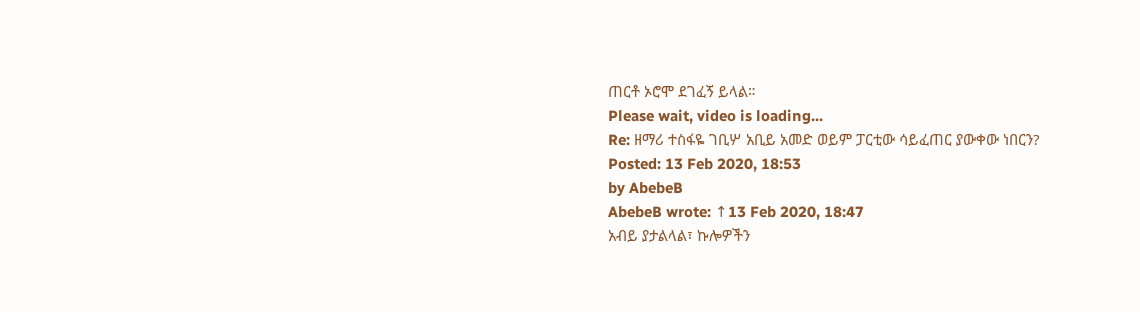ጠርቶ ኦሮሞ ደገፈኝ ይላል።
Please wait, video is loading...
Re: ዘማሪ ተስፋዬ ገቢሦ አቢይ አመድ ወይም ፓርቲው ሳይፈጠር ያውቀው ነበርን?
Posted: 13 Feb 2020, 18:53
by AbebeB
AbebeB wrote: ↑13 Feb 2020, 18:47
አብይ ያታልላል፣ ኩሎዎችን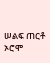ሠልፍ ጠርቶ ኦሮሞ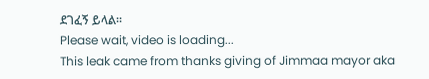ደገፈኝ ይላል።
Please wait, video is loading...
This leak came from thanks giving of Jimmaa mayor aka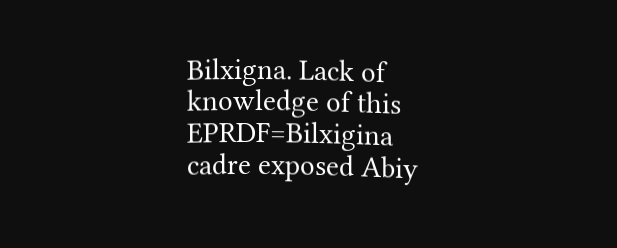Bilxigna. Lack of knowledge of this EPRDF=Bilxigina cadre exposed Abiy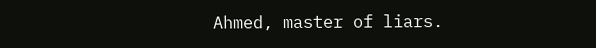Ahmed, master of liars.